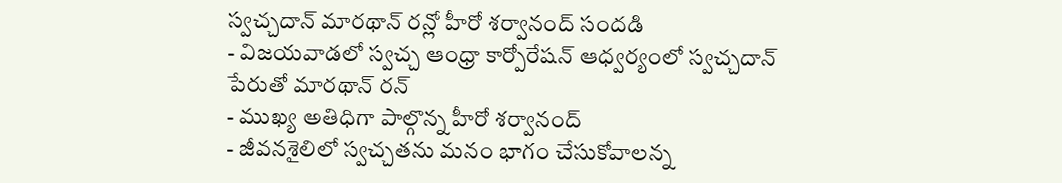స్వచ్చదాన్ మారథాన్ రన్లో హీరో శర్వానంద్ సందడి
- విజయవాడలో స్వచ్చ ఆంధ్రా కార్పోరేషన్ ఆధ్వర్యంలో స్వచ్చదాన్ పేరుతో మారథాన్ రన్
- ముఖ్య అతిధిగా పాల్గొన్న హీరో శర్వానంద్
- జీవనశైలిలో స్వచ్చతను మనం భాగం చేసుకోవాలన్న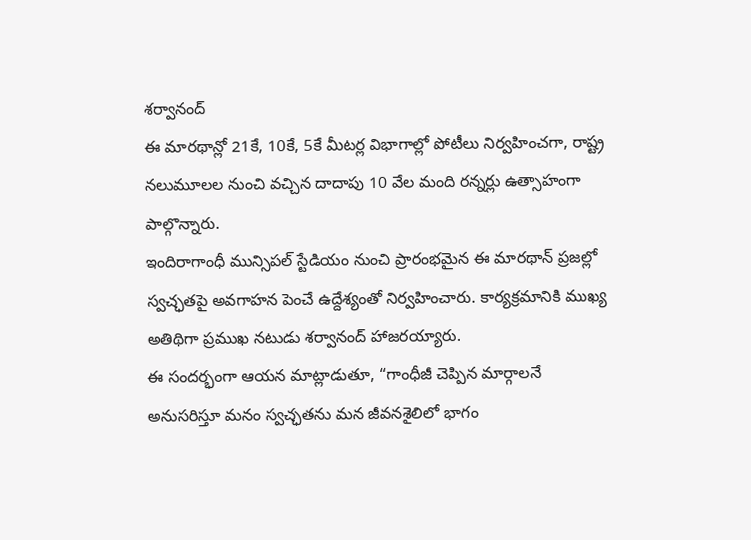శర్వానంద్
ఈ మారథాన్లో 21కే, 10కే, 5కే మీటర్ల విభాగాల్లో పోటీలు నిర్వహించగా, రాష్ట్ర నలుమూలల నుంచి వచ్చిన దాదాపు 10 వేల మంది రన్నర్లు ఉత్సాహంగా పాల్గొన్నారు.
ఇందిరాగాంధీ మున్సిపల్ స్టేడియం నుంచి ప్రారంభమైన ఈ మారథాన్ ప్రజల్లో స్వచ్ఛతపై అవగాహన పెంచే ఉద్దేశ్యంతో నిర్వహించారు. కార్యక్రమానికి ముఖ్య అతిథిగా ప్రముఖ నటుడు శర్వానంద్ హాజరయ్యారు.
ఈ సందర్భంగా ఆయన మాట్లాడుతూ, “గాంధీజీ చెప్పిన మార్గాలనే అనుసరిస్తూ మనం స్వచ్ఛతను మన జీవనశైలిలో భాగం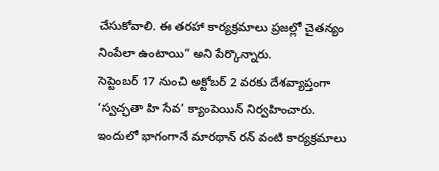చేసుకోవాలి. ఈ తరహా కార్యక్రమాలు ప్రజల్లో చైతన్యం నింపేలా ఉంటాయి” అని పేర్కొన్నారు.
సెప్టెంబర్ 17 నుంచి అక్టోబర్ 2 వరకు దేశవ్యాప్తంగా ‘స్వచ్ఛతా హి సేవ’ క్యాంపెయిన్ నిర్వహించారు. ఇందులో భాగంగానే మారథాన్ రన్ వంటి కార్యక్రమాలు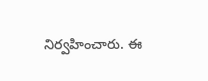నిర్వహించారు. ఈ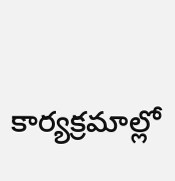కార్యక్రమాల్లో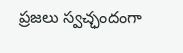ప్రజలు స్వచ్ఛందంగా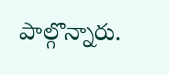పాల్గొన్నారు.